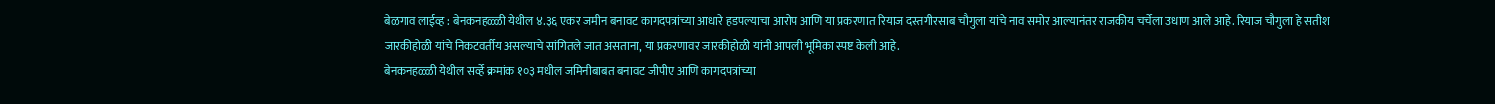बेळगाव लाईव्ह : बेनकनहळ्ळी येथील ४.३६ एकर जमीन बनावट कागदपत्रांच्या आधारे हडपल्याचा आरोप आणि या प्रकरणात रियाज दस्तगीरसाब चौगुला यांचे नाव समोर आल्यानंतर राजकीय चर्चेला उधाण आले आहे. रियाज चौगुला हे सतीश जारकीहोळी यांचे निकटवर्तीय असल्याचे सांगितले जात असताना, या प्रकरणावर जारकीहोळी यांनी आपली भूमिका स्पष्ट केली आहे.
बेनकनहळ्ळी येथील सर्व्हे क्रमांक १०३ मधील जमिनीबाबत बनावट जीपीए आणि कागदपत्रांच्या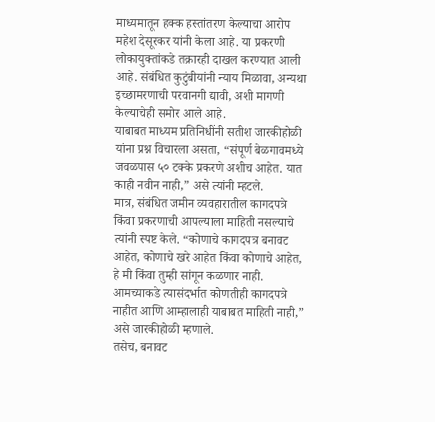माध्यमातून हक्क हस्तांतरण केल्याचा आरोप महेश देसूरकर यांनी केला आहे. या प्रकरणी लोकायुक्तांकडे तक्रारही दाखल करण्यात आली आहे. संबंधित कुटुंबीयांनी न्याय मिळावा, अन्यथा इच्छामरणाची परवानगी द्यावी, अशी मागणी केल्याचेही समोर आले आहे.
याबाबत माध्यम प्रतिनिधींनी सतीश जारकीहोळी यांना प्रश्न विचारला असता, “संपूर्ण बेळगावमध्ये जवळपास ५० टक्के प्रकरणे अशीच आहेत. यात काही नवीन नाही,” असे त्यांनी म्हटले.
मात्र, संबंधित जमीन व्यवहारातील कागदपत्रे किंवा प्रकरणाची आपल्याला माहिती नसल्याचे त्यांनी स्पष्ट केले. “कोणाचे कागदपत्र बनावट आहेत, कोणाचे खरे आहेत किंवा कोणाचे आहेत, हे मी किंवा तुम्ही सांगून कळणार नाही. आमच्याकडे त्यासंदर्भात कोणतीही कागदपत्रे नाहीत आणि आम्हालाही याबाबत माहिती नाही,” असे जारकीहोळी म्हणाले.
तसेच, बनावट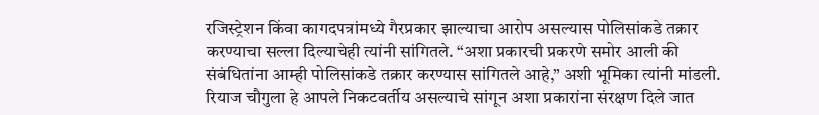रजिस्ट्रेशन किंवा कागदपत्रांमध्ये गैरप्रकार झाल्याचा आरोप असल्यास पोलिसांकडे तक्रार करण्याचा सल्ला दिल्याचेही त्यांनी सांगितले. “अशा प्रकारची प्रकरणे समोर आली की संबंधितांना आम्ही पोलिसांकडे तक्रार करण्यास सांगितले आहे,” अशी भूमिका त्यांनी मांडली.
रियाज चौगुला हे आपले निकटवर्तीय असल्याचे सांगून अशा प्रकारांना संरक्षण दिले जात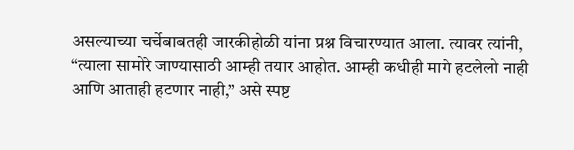असल्याच्या चर्चेबाबतही जारकीहोळी यांना प्रश्न विचारण्यात आला. त्यावर त्यांनी, “त्याला सामोरे जाण्यासाठी आम्ही तयार आहोत. आम्ही कधीही मागे हटलेलो नाही आणि आताही हटणार नाही,” असे स्पष्ट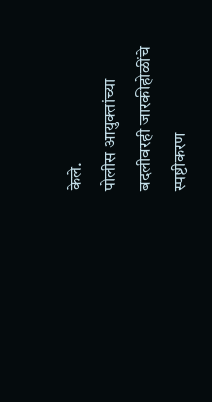केले.
पोलीस आयुक्तांच्या बदलीवरही जारकीहोळींचे स्पष्टीकरण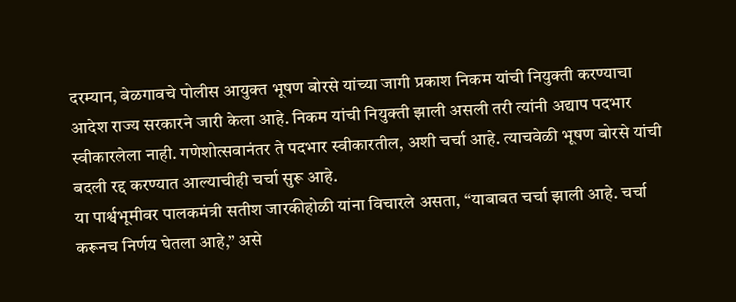दरम्यान, बेळगावचे पोलीस आयुक्त भूषण बोरसे यांच्या जागी प्रकाश निकम यांची नियुक्ती करण्याचा आदेश राज्य सरकारने जारी केला आहे. निकम यांची नियुक्ती झाली असली तरी त्यांनी अद्याप पदभार स्वीकारलेला नाही. गणेशोत्सवानंतर ते पदभार स्वीकारतील, अशी चर्चा आहे. त्याचवेळी भूषण बोरसे यांची बदली रद्द करण्यात आल्याचीही चर्चा सुरू आहे.
या पार्श्वभूमीवर पालकमंत्री सतीश जारकीहोळी यांना विचारले असता, “याबाबत चर्चा झाली आहे. चर्चा करूनच निर्णय घेतला आहे,” असे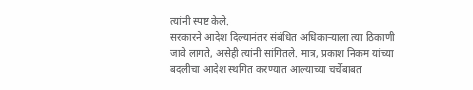त्यांनी स्पष्ट केले.
सरकारने आदेश दिल्यानंतर संबंधित अधिकाऱ्याला त्या ठिकाणी जावे लागते, असेही त्यांनी सांगितले. मात्र, प्रकाश निकम यांच्या बदलीचा आदेश स्थगित करण्यात आल्याच्या चर्चेबाबत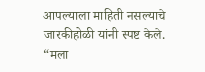आपल्याला माहिती नसल्याचे जारकीहोळी यांनी स्पष्ट केले.
“मला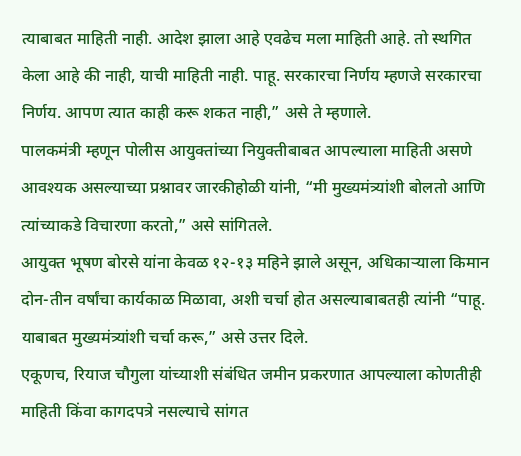त्याबाबत माहिती नाही. आदेश झाला आहे एवढेच मला माहिती आहे. तो स्थगित केला आहे की नाही, याची माहिती नाही. पाहू. सरकारचा निर्णय म्हणजे सरकारचा निर्णय. आपण त्यात काही करू शकत नाही,” असे ते म्हणाले.
पालकमंत्री म्हणून पोलीस आयुक्तांच्या नियुक्तीबाबत आपल्याला माहिती असणे आवश्यक असल्याच्या प्रश्नावर जारकीहोळी यांनी, “मी मुख्यमंत्र्यांशी बोलतो आणि त्यांच्याकडे विचारणा करतो,” असे सांगितले.
आयुक्त भूषण बोरसे यांना केवळ १२-१३ महिने झाले असून, अधिकाऱ्याला किमान दोन-तीन वर्षांचा कार्यकाळ मिळावा, अशी चर्चा होत असल्याबाबतही त्यांनी “पाहू. याबाबत मुख्यमंत्र्यांशी चर्चा करू,” असे उत्तर दिले.
एकूणच, रियाज चौगुला यांच्याशी संबंधित जमीन प्रकरणात आपल्याला कोणतीही माहिती किंवा कागदपत्रे नसल्याचे सांगत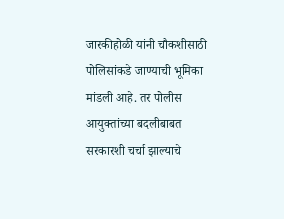जारकीहोळी यांनी चौकशीसाठी पोलिसांकडे जाण्याची भूमिका मांडली आहे. तर पोलीस आयुक्तांच्या बदलीबाबत सरकारशी चर्चा झाल्याचे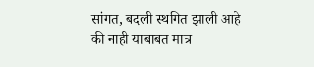सांगत, बदली स्थगित झाली आहे की नाही याबाबत मात्र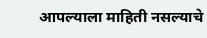आपल्याला माहिती नसल्याचे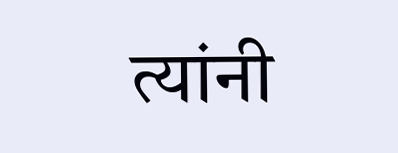त्यांनी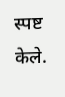स्पष्ट केले.